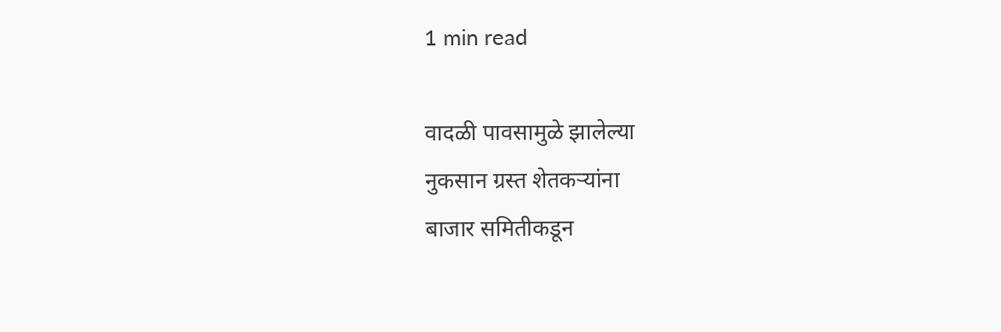1 min read

वादळी पावसामुळे झालेल्या
नुकसान ग्रस्त शेतकऱ्यांना
बाजार समितीकडून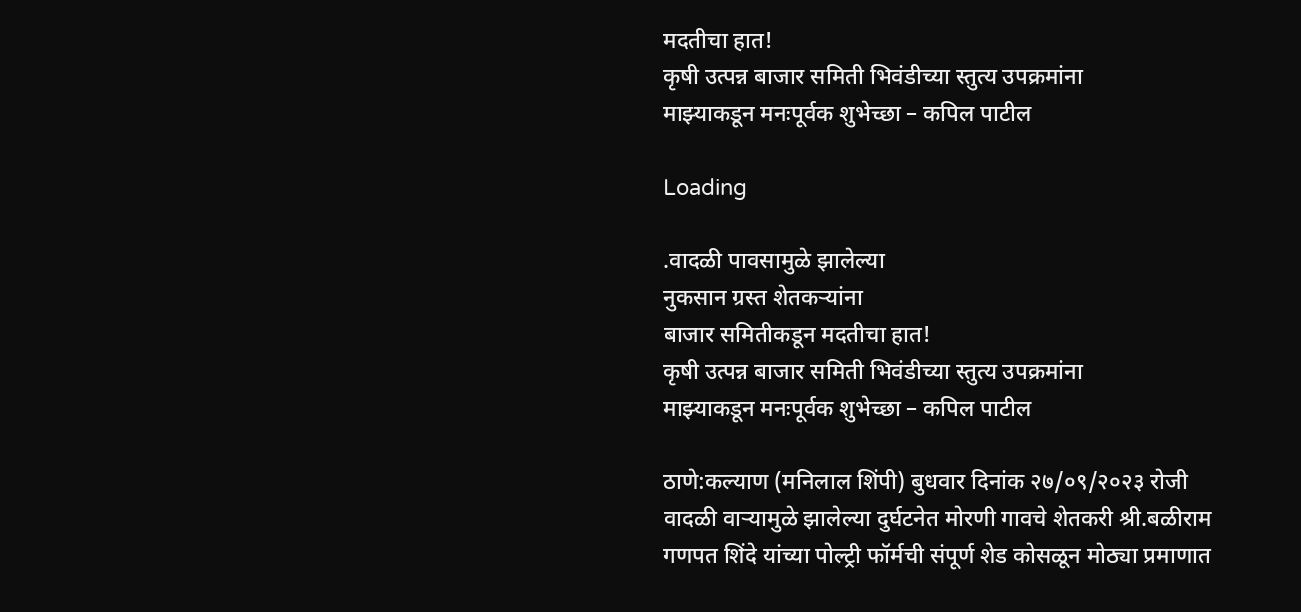मदतीचा हात!
कृषी उत्पन्न बाजार समिती भिवंडीच्या स्तुत्य उपक्रमांना
माझ्याकडून मनःपूर्वक शुभेच्छा – कपिल पाटील

Loading

.वादळी पावसामुळे झालेल्या
नुकसान ग्रस्त शेतकऱ्यांना
बाजार समितीकडून मदतीचा हात!
कृषी उत्पन्न बाजार समिती भिवंडीच्या स्तुत्य उपक्रमांना
माझ्याकडून मनःपूर्वक शुभेच्छा – कपिल पाटील

ठाणे:कल्याण (मनिलाल शिंपी) बुधवार दिनांक २७/०९/२०२३ रोजी वादळी वाऱ्यामुळे झालेल्या दुर्घटनेत मोरणी गावचे शेतकरी श्री.बळीराम गणपत शिंदे यांच्या पोल्ट्री फॉर्मची संपूर्ण शेड कोसळून मोठ्या प्रमाणात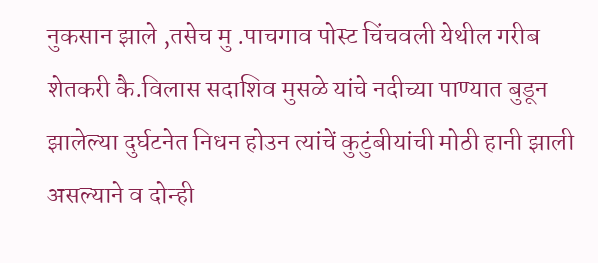नुकसान झाले ,तसेच मु .पाचगाव पोस्ट चिंचवली येथील गरीब शेतकरी कै.विलास सदाशिव मुसळे यांचे नदीच्या पाण्यात बुडून झालेल्या दुर्घटनेत निधन होउन त्यांचें कुटुंबीयांची मोठी हानी झाली असल्याने व दोन्ही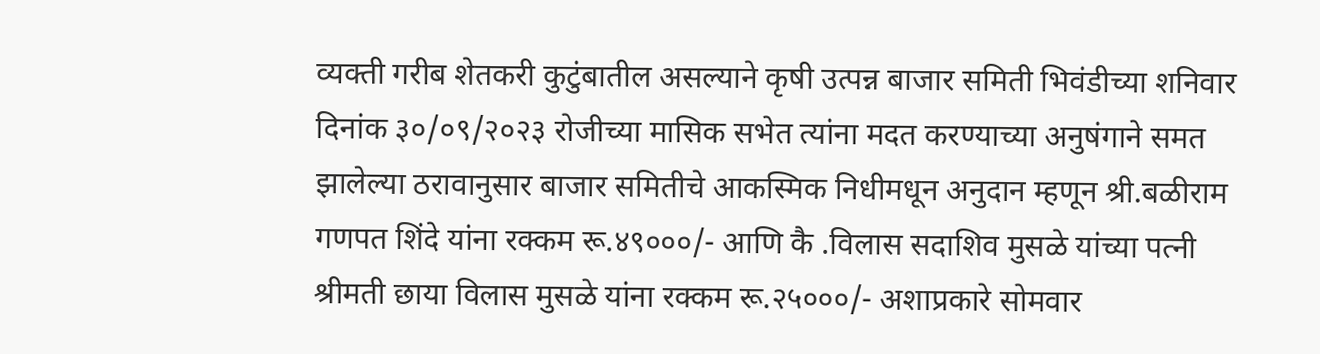व्यक्ती गरीब शेतकरी कुटुंबातील असल्याने कृषी उत्पन्न बाजार समिती भिवंडीच्या शनिवार दिनांक ३०/०९/२०२३ रोजीच्या मासिक सभेत त्यांना मदत करण्याच्या अनुषंगाने समत झालेल्या ठरावानुसार बाजार समितीचे आकस्मिक निधीमधून अनुदान म्हणून श्री.बळीराम गणपत शिंदे यांना रक्कम रू.४९०००/- आणि कै .विलास सदाशिव मुसळे यांच्या पत्नी श्रीमती छाया विलास मुसळे यांना रक्कम रू.२५०००/- अशाप्रकारे सोमवार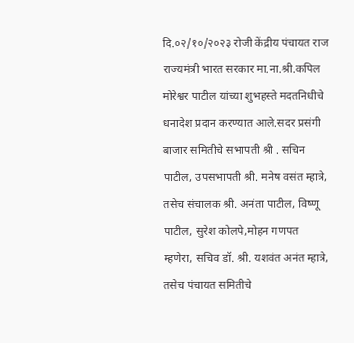दि.०२/१०/२०२३ रोजी केंद्रीय पंचायत राज राज्यमंत्री भारत सरकार मा.ना.श्री.कपिल मोरेश्वर पाटील यांच्या शुभहस्ते मदतनिधीचे धनादेश प्रदान करण्यात आले.सदर प्रसंगी बाजार समितीचे सभापती श्री . सचिन पाटील, उपसभापती श्री. मनेष वसंत म्हात्रे, तसेच संचालक श्री. अनंता पाटील, विष्णू पाटील, सुरेश कोलपे,मोहन गणपत म्हणेरा, सचिव डॉ. श्री. यशवंत अनंत म्हात्रे, तसेच पंचायत समितीचे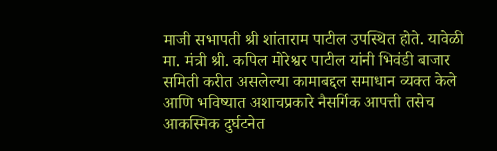माजी सभापती श्री शांताराम पाटील उपस्थित होते. यावेळी मा. मंत्री श्री. कपिल मोरेश्वर पाटील यांनी भिवंडी बाजार समिती करीत असलेल्या कामाबद्दल समाधान व्यक्त केले आणि भविष्यात अशाचप्रकारे नैसर्गिक आपत्ती तसेच आकस्मिक दुर्घटनेत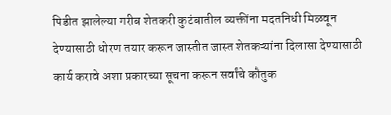पिडीत झालेल्या गरीब शेतकरी कुटंबातील व्यक्तींना मदतनिधी मिळवून देण्यासाठी धोरण तयार करून जास्तीत जास्त शेतकऱ्यांना दिलासा देण्यासाठी कार्य करावे अशा प्रकारच्या सूचना करून सर्वांचे कौतुक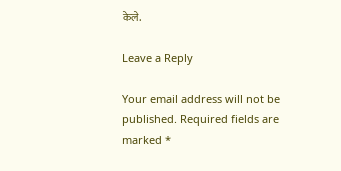केले.

Leave a Reply

Your email address will not be published. Required fields are marked *